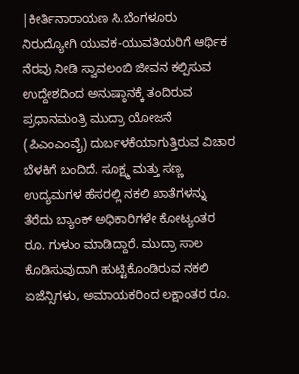|ಕೀರ್ತಿನಾರಾಯಣ ಸಿ.ಬೆಂಗಳೂರು
ನಿರುದ್ಯೋಗಿ ಯುವಕ-ಯುವತಿಯರಿಗೆ ಆರ್ಥಿಕ ನೆರವು ನೀಡಿ ಸ್ವಾವಲಂಬಿ ಜೀವನ ಕಲ್ಪಿಸುವ ಉದ್ದೇಶದಿಂದ ಅನುಷ್ಠಾನಕ್ಕೆ ತಂದಿರುವ ಪ್ರಧಾನಮಂತ್ರಿ ಮುದ್ರಾ ಯೋಜನೆ (ಪಿಎಂಎಂವೈ) ದುರ್ಬಳಕೆಯಾಗುತ್ತಿರುವ ವಿಚಾರ ಬೆಳಕಿಗೆ ಬಂದಿದೆ. ಸೂಕ್ಷ್ಮ ಮತ್ತು ಸಣ್ಣ ಉದ್ಯಮಗಳ ಹೆಸರಲ್ಲಿ ನಕಲಿ ಖಾತೆಗಳನ್ನು ತೆರೆದು ಬ್ಯಾಂಕ್ ಅಧಿಕಾರಿಗಳೇ ಕೋಟ್ಯಂತರ ರೂ. ಗುಳುಂ ಮಾಡಿದ್ದಾರೆ. ಮುದ್ರಾ ಸಾಲ ಕೊಡಿಸುವುದಾಗಿ ಹುಟ್ಟಿಕೊಂಡಿರುವ ನಕಲಿ ಏಜೆನ್ಸಿಗಳು, ಅಮಾಯಕರಿಂದ ಲಕ್ಷಾಂತರ ರೂ.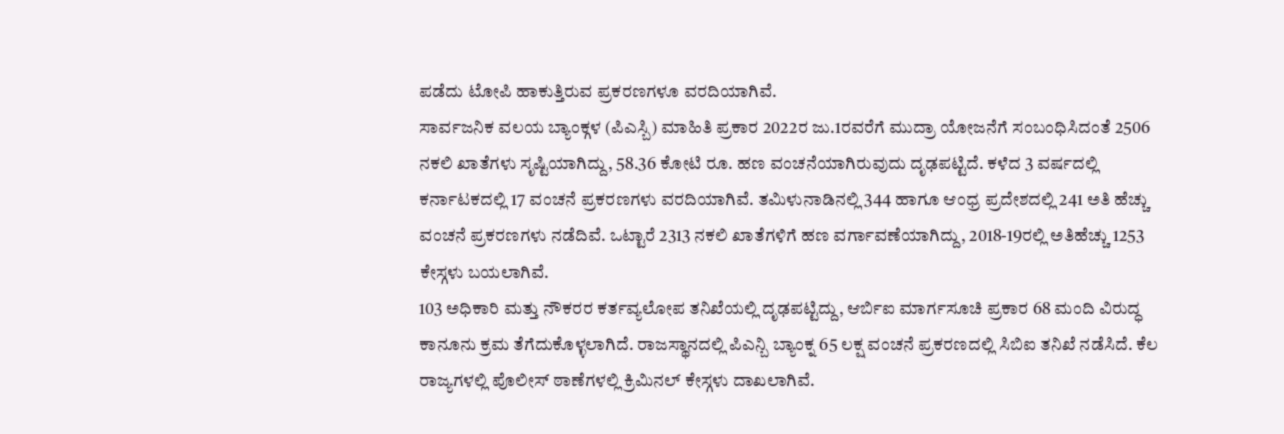ಪಡೆದು ಟೋಪಿ ಹಾಕುತ್ತಿರುವ ಪ್ರಕರಣಗಳೂ ವರದಿಯಾಗಿವೆ.
ಸಾರ್ವಜನಿಕ ವಲಯ ಬ್ಯಾಂಕ್ಗಳ (ಪಿಎಸ್ಬಿ) ಮಾಹಿತಿ ಪ್ರಕಾರ 2022ರ ಜು.1ರವರೆಗೆ ಮುದ್ರಾ ಯೋಜನೆಗೆ ಸಂಬಂಧಿಸಿದಂತೆ 2506 ನಕಲಿ ಖಾತೆಗಳು ಸೃಷ್ಟಿಯಾಗಿದ್ದು, 58.36 ಕೋಟಿ ರೂ. ಹಣ ವಂಚನೆಯಾಗಿರುವುದು ದೃಢಪಟ್ಟಿದೆ. ಕಳೆದ 3 ವರ್ಷದಲ್ಲಿ ಕರ್ನಾಟಕದಲ್ಲಿ 17 ವಂಚನೆ ಪ್ರಕರಣಗಳು ವರದಿಯಾಗಿವೆ. ತಮಿಳುನಾಡಿನಲ್ಲಿ 344 ಹಾಗೂ ಆಂಧ್ರ ಪ್ರದೇಶದಲ್ಲಿ 241 ಅತಿ ಹೆಚ್ಚು ವಂಚನೆ ಪ್ರಕರಣಗಳು ನಡೆದಿವೆ. ಒಟ್ಟಾರೆ 2313 ನಕಲಿ ಖಾತೆಗಳಿಗೆ ಹಣ ವರ್ಗಾವಣೆಯಾಗಿದ್ದು, 2018-19ರಲ್ಲಿ ಅತಿಹೆಚ್ಚು 1253 ಕೇಸ್ಗಳು ಬಯಲಾಗಿವೆ.
103 ಅಧಿಕಾರಿ ಮತ್ತು ನೌಕರರ ಕರ್ತವ್ಯಲೋಪ ತನಿಖೆಯಲ್ಲಿ ದೃಢಪಟ್ಟಿದ್ದು, ಆರ್ಬಿಐ ಮಾರ್ಗಸೂಚಿ ಪ್ರಕಾರ 68 ಮಂದಿ ವಿರುದ್ಧ ಕಾನೂನು ಕ್ರಮ ತೆಗೆದುಕೊಳ್ಳಲಾಗಿದೆ. ರಾಜಸ್ಥಾನದಲ್ಲಿ ಪಿಎನ್ಬಿ ಬ್ಯಾಂಕ್ನ 65 ಲಕ್ಷ ವಂಚನೆ ಪ್ರಕರಣದಲ್ಲಿ ಸಿಬಿಐ ತನಿಖೆ ನಡೆಸಿದೆ. ಕೆಲ ರಾಜ್ಯಗಳಲ್ಲಿ ಪೊಲೀಸ್ ಠಾಣೆಗಳಲ್ಲಿ ಕ್ರಿಮಿನಲ್ ಕೇಸ್ಗಳು ದಾಖಲಾಗಿವೆ.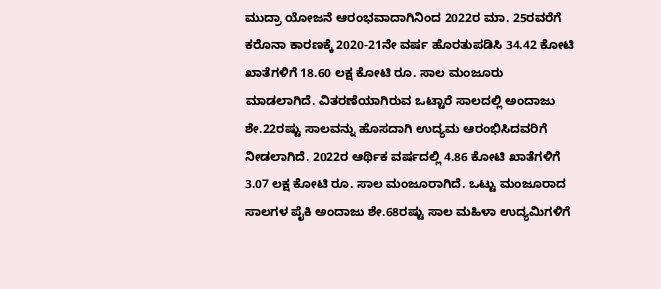ಮುದ್ರಾ ಯೋಜನೆ ಆರಂಭವಾದಾಗಿನಿಂದ 2022ರ ಮಾ. 25ರವರೆಗೆ ಕರೊನಾ ಕಾರಣಕ್ಕೆ 2020-21ನೇ ವರ್ಷ ಹೊರತುಪಡಿಸಿ 34.42 ಕೋಟಿ ಖಾತೆಗಳಿಗೆ 18.60 ಲಕ್ಷ ಕೋಟಿ ರೂ. ಸಾಲ ಮಂಜೂರು ಮಾಡಲಾಗಿದೆ. ವಿತರಣೆಯಾಗಿರುವ ಒಟ್ಟಾರೆ ಸಾಲದಲ್ಲಿ ಅಂದಾಜು ಶೇ.22ರಷ್ಟು ಸಾಲವನ್ನು ಹೊಸದಾಗಿ ಉದ್ಯಮ ಆರಂಭಿಸಿದವರಿಗೆ ನೀಡಲಾಗಿದೆ. 2022ರ ಆರ್ಥಿಕ ವರ್ಷದಲ್ಲಿ 4.86 ಕೋಟಿ ಖಾತೆಗಳಿಗೆ 3.07 ಲಕ್ಷ ಕೋಟಿ ರೂ. ಸಾಲ ಮಂಜೂರಾಗಿದೆ. ಒಟ್ಟು ಮಂಜೂರಾದ ಸಾಲಗಳ ಪೈಕಿ ಅಂದಾಜು ಶೇ.68ರಷ್ಟು ಸಾಲ ಮಹಿಳಾ ಉದ್ಯಮಿಗಳಿಗೆ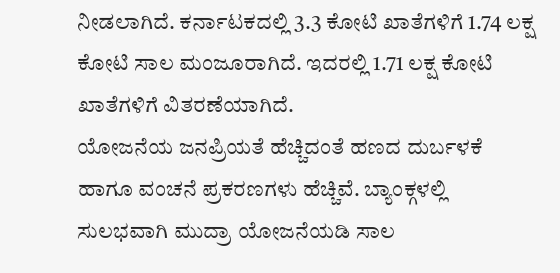ನೀಡಲಾಗಿದೆ. ಕರ್ನಾಟಕದಲ್ಲಿ 3.3 ಕೋಟಿ ಖಾತೆಗಳಿಗೆ 1.74 ಲಕ್ಷ ಕೋಟಿ ಸಾಲ ಮಂಜೂರಾಗಿದೆ. ಇದರಲ್ಲಿ 1.71 ಲಕ್ಷ ಕೋಟಿ ಖಾತೆಗಳಿಗೆ ವಿತರಣೆಯಾಗಿದೆ.
ಯೋಜನೆಯ ಜನಪ್ರಿಯತೆ ಹೆಚ್ಚಿದಂತೆ ಹಣದ ದುರ್ಬಳಕೆ ಹಾಗೂ ವಂಚನೆ ಪ್ರಕರಣಗಳು ಹೆಚ್ಚಿವೆ. ಬ್ಯಾಂಕ್ಗಳಲ್ಲಿ ಸುಲಭವಾಗಿ ಮುದ್ರಾ ಯೋಜನೆಯಡಿ ಸಾಲ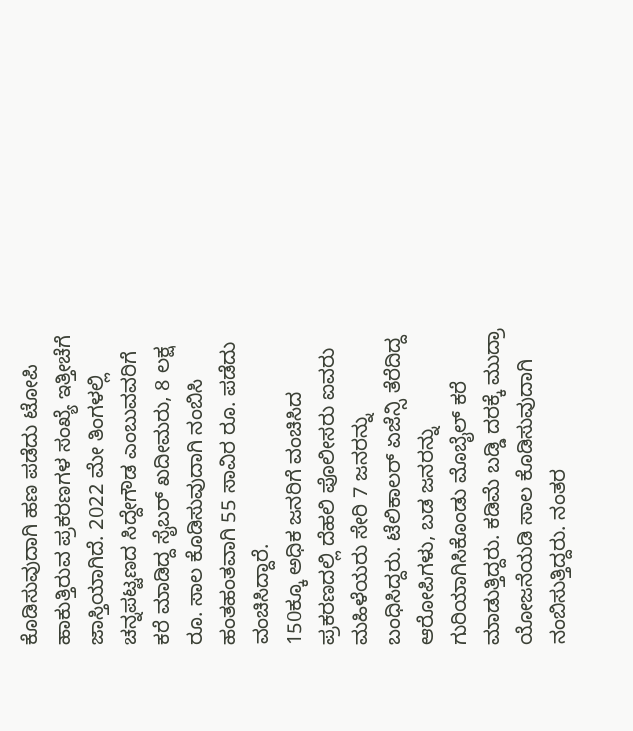ಕೊಡಿಸುವುದಾಗಿ ಹಣ ಪಡೆದು ಟೋಪಿ ಹಾಕುತ್ತಿರುವ ಪ್ರಕರಣಗಳ ಸಂಖ್ಯೆ ಇತ್ತೀಚೆಗೆ ಜಾಸ್ತಿಯಾಗಿದೆ. 2022 ಮೇ ತಿಂಗಳಲ್ಲಿ ಚನ್ನಪಟ್ಟಣದ ಸಿದ್ದೇಗೌಡ ಎಂಬುವವರಿಗೆ ಕರೆ ಮಾಡಿದ್ದ ಸೈಬರ್ ಖದೀಮರು, 8 ಲಕ್ಷ ರೂ. ಸಾಲ ಕೊಡಿಸುವುದಾಗಿ ನಂಬಿಸಿ ಹಂತಹಂತವಾಗಿ 55 ಸಾವಿರ ರೂ. ಪಡೆದು ವಂಚಿಸಿದ್ದಾರೆ.
150ಕ್ಕೂ ಅಧಿಕ ಜನರಿಗೆ ವಂಚಿಸಿದ ಪ್ರಕರಣದಲ್ಲಿ ದೆಹಲಿ ಪೊಲೀಸರು ಐವರು ಮಹಿಳೆಯರು ಸೇರಿ 7 ಜನರನ್ನು ಬಂಧಿಸಿದ್ದರು. ಟೆಲಿಕಾಲರ್ ಏಜೆನ್ಸಿ ತೆರೆದಿದ್ದ ಆರೋಪಿಗಳು, ಬಡ ಜನರನ್ನು ಗುರಿಯಾಗಿಸಿಕೊಂಡು ಮೊಬೈಲ್ ಕರೆ ಮಾಡುತ್ತಿದ್ದರು. ಕಡಿಮೆ ಬಡ್ಡಿ ದರಕ್ಕೆ ಮುದ್ರಾ ಯೋಜನೆಯಡಿ ಸಾಲ ಕೊಡಿಸುವುದಾಗಿ ನಂಬಿಸುತ್ತಿದ್ದರು. ನಂತರ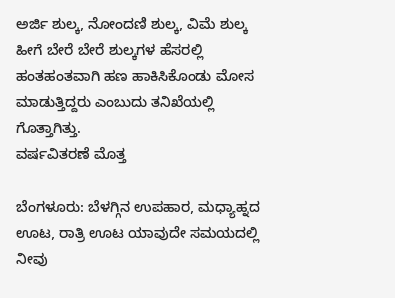ಅರ್ಜಿ ಶುಲ್ಕ, ನೋಂದಣಿ ಶುಲ್ಕ, ವಿಮೆ ಶುಲ್ಕ ಹೀಗೆ ಬೇರೆ ಬೇರೆ ಶುಲ್ಕಗಳ ಹೆಸರಲ್ಲಿ ಹಂತಹಂತವಾಗಿ ಹಣ ಹಾಕಿಸಿಕೊಂಡು ಮೋಸ ಮಾಡುತ್ತಿದ್ದರು ಎಂಬುದು ತನಿಖೆಯಲ್ಲಿ ಗೊತ್ತಾಗಿತ್ತು.
ವರ್ಷವಿತರಣೆ ಮೊತ್ತ

ಬೆಂಗಳೂರು: ಬೆಳಗ್ಗಿನ ಉಪಹಾರ, ಮಧ್ಯಾಹ್ನದ ಊಟ, ರಾತ್ರಿ ಊಟ ಯಾವುದೇ ಸಮಯದಲ್ಲಿ ನೀವು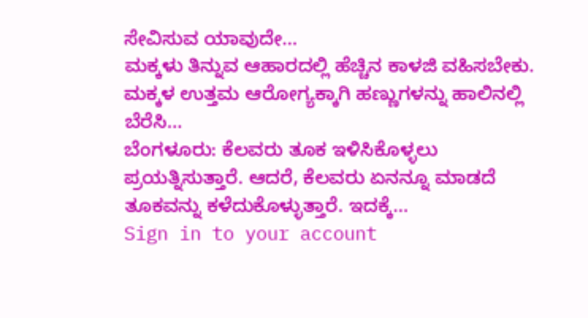ಸೇವಿಸುವ ಯಾವುದೇ…
ಮಕ್ಕಳು ತಿನ್ನುವ ಆಹಾರದಲ್ಲಿ ಹೆಚ್ಚಿನ ಕಾಳಜಿ ವಹಿಸಬೇಕು. ಮಕ್ಕಳ ಉತ್ತಮ ಆರೋಗ್ಯಕ್ಕಾಗಿ ಹಣ್ಣುಗಳನ್ನು ಹಾಲಿನಲ್ಲಿ ಬೆರೆಸಿ…
ಬೆಂಗಳೂರು: ಕೆಲವರು ತೂಕ ಇಳಿಸಿಕೊಳ್ಳಲು ಪ್ರಯತ್ನಿಸುತ್ತಾರೆ. ಆದರೆ, ಕೆಲವರು ಏನನ್ನೂ ಮಾಡದೆ ತೂಕವನ್ನು ಕಳೆದುಕೊಳ್ಳುತ್ತಾರೆ. ಇದಕ್ಕೆ…
Sign in to your account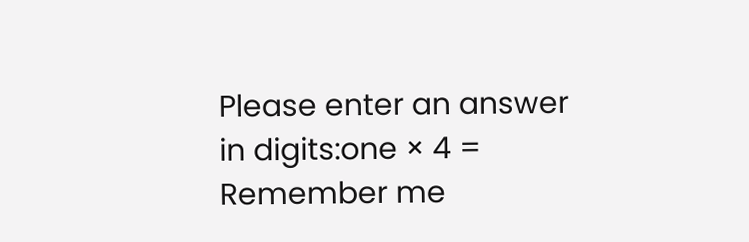Please enter an answer in digits:one × 4 =
Remember me